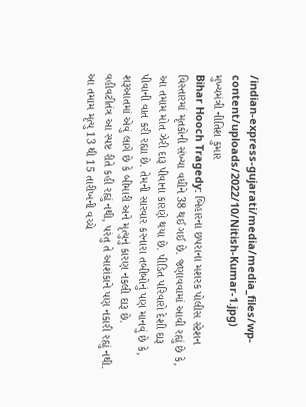/indian-express-gujarati/media/media_files/wp-content/uploads/2022/10/Nitish-Kumar-1.jpg)
મુખ્યમંત્રી નીતિશ કુમાર
Bihar Hooch Tragedy: બિહારના છપરાના મશરક પોલીસ સ્ટેશન વિસ્તારમાં મૃતકોની સંખ્યા વધીને 38 થઈ ગઈ છે. જણાવવામાં આવી રહ્યું છે કે, આ તમામ મોત ઝેરી દારૂ પીવાના કારણે થયા છે. પીડિત પરિવારો દેશી દારૂ પીવાની વાત કરી રહ્યા છે. તેમની સારવાર કરનારા તબીબોનું પણ માનવું છે કે, શરૂઆતમાં એવું લાગે છે કે બીમારી અને મૃત્યુનું કારણ નકલી દારૂ છે.
વહીવટીતંત્ર આ સ્પષ્ટ રીતે કહી રહ્યું નથી, પરંતુ તે આશંકાને પણ નકારી રહ્યું નથી. આ તમામ મૃત્યુ 13 થી 15 તારીખની વચ્ચે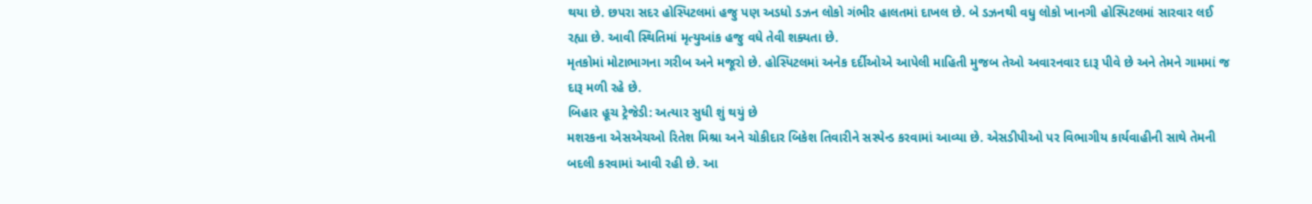થયા છે. છપરા સદર હોસ્પિટલમાં હજુ પણ અડધો ડઝન લોકો ગંભીર હાલતમાં દાખલ છે. બે ડઝનથી વધુ લોકો ખાનગી હોસ્પિટલમાં સારવાર લઈ રહ્યા છે. આવી સ્થિતિમાં મૃત્યુઆંક હજુ વધે તેવી શક્યતા છે.
મૃતકોમાં મોટાભાગના ગરીબ અને મજૂરો છે. હોસ્પિટલમાં અનેક દર્દીઓએ આપેલી માહિતી મુજબ તેઓ અવારનવાર દારૂ પીવે છે અને તેમને ગામમાં જ દારૂ મળી રહે છે.
બિહાર હૂચ ટ્રેજેડી: અત્યાર સુધી શું થયું છે
મશરકના એસએચઓ રિતેશ મિશ્રા અને ચોકીદાર બિકેશ તિવારીને સસ્પેન્ડ કરવામાં આવ્યા છે. એસડીપીઓ પર વિભાગીય કાર્યવાહીની સાથે તેમની બદલી કરવામાં આવી રહી છે. આ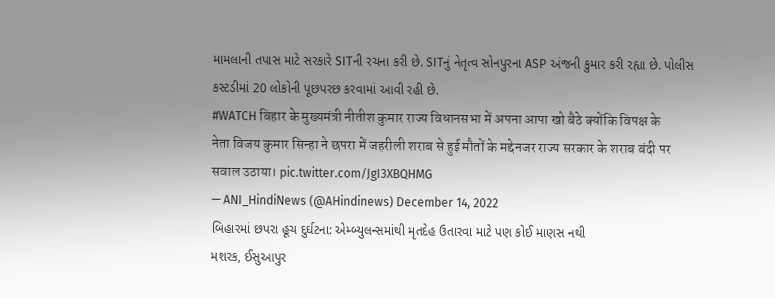મામલાની તપાસ માટે સરકારે SITની રચના કરી છે. SITનું નેતૃત્વ સોનપુરના ASP અંજની કુમાર કરી રહ્યા છે. પોલીસ કસ્ટડીમાં 20 લોકોની પૂછપરછ કરવામાં આવી રહી છે.
#WATCH बिहार के मुख्यमंत्री नीतीश कुमार राज्य विधानसभा में अपना आपा खो बैठे क्योंकि विपक्ष के नेता विजय कुमार सिन्हा ने छपरा में जहरीली शराब से हुई मौतों के मद्देनजर राज्य सरकार के शराब बंदी पर सवाल उठाया। pic.twitter.com/JgI3XBQHMG
— ANI_HindiNews (@AHindinews) December 14, 2022
બિહારમાં છપરા હૂચ દુર્ઘટના: એમ્બ્યુલન્સમાંથી મૃતદેહ ઉતારવા માટે પણ કોઈ માણસ નથી
મશરક, ઈસુઆપુર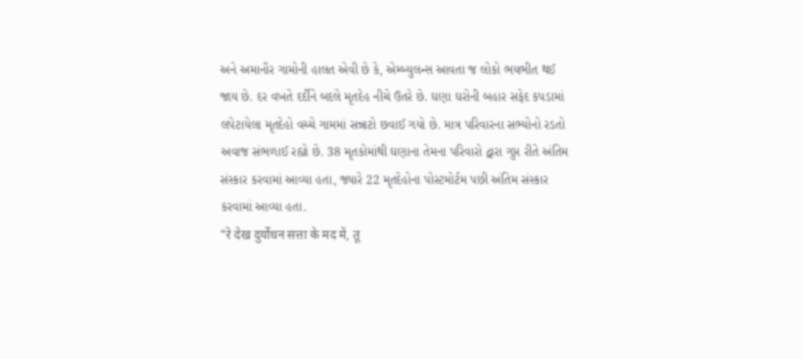અને અમાનૌર ગામોની હાલત એવી છે કે, એમ્બ્યુલન્સ આવતા જ લોકો ભયભીત થઈ જાય છે. દર વખતે દર્દીને બદલે મૃતદેહ નીચે ઉતરે છે. ઘણા ઘરોની બહાર સફેદ કપડામાં લપેટાયેલા મૃતદેહો વચ્ચે ગામમાં સન્નાટો છવાઈ ગયો છે. માત્ર પરિવારના સભ્યોનો રડતો અવાજ સંભળાઈ રહ્યો છે. 38 મૃતકોમાંથી ઘણાના તેમના પરિવારો દ્વારા ગુપ્ત રીતે અંતિમ સંસ્કાર કરવામાં આવ્યા હતા, જ્યારે 22 મૃતદેહોના પોસ્ટમોર્ટમ પછી અંતિમ સંસ્કાર કરવામાં આવ્યા હતા.
"रे देख दुर्योधन सत्ता के मद में, तू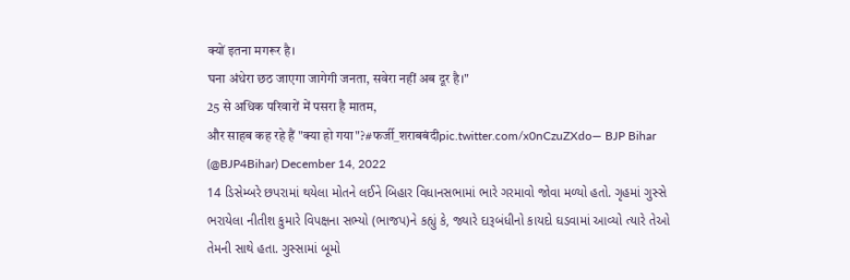क्यों इतना मगरूर है।
घना अंधेरा छठ जाएगा जागेगी जनता, सवेरा नहीं अब दूर है।"
25 से अधिक परिवारों में पसरा है मातम,
और साहब कह रहे हैं "क्या हो गया"?#फर्जी_शराबबंदीpic.twitter.com/x0nCzuZXdo— BJP Bihar (@BJP4Bihar) December 14, 2022
14 ડિસેમ્બરે છપરામાં થયેલા મોતને લઈને બિહાર વિધાનસભામાં ભારે ગરમાવો જોવા મળ્યો હતો. ગૃહમાં ગુસ્સે ભરાયેલા નીતીશ કુમારે વિપક્ષના સભ્યો (ભાજપ)ને કહ્યું કે, જ્યારે દારૂબંધીનો કાયદો ઘડવામાં આવ્યો ત્યારે તેઓ તેમની સાથે હતા. ગુસ્સામાં બૂમો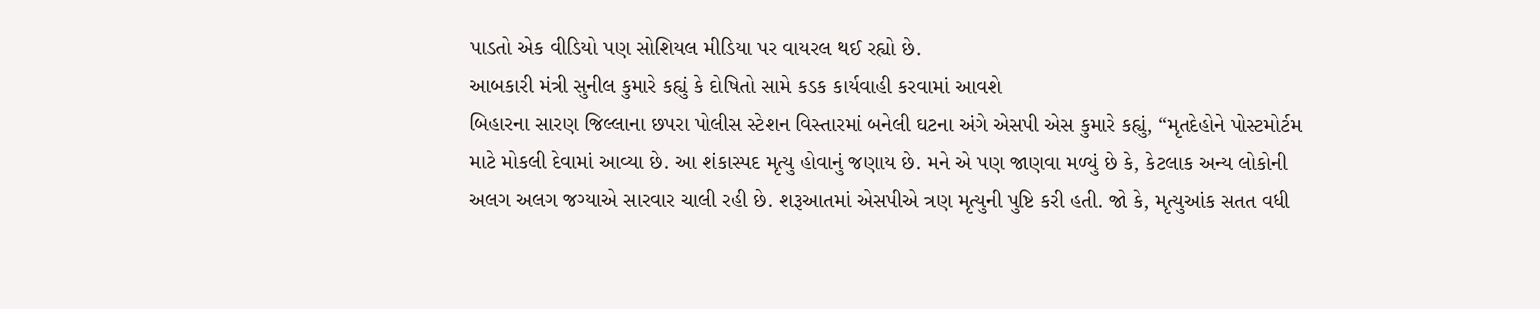પાડતો એક વીડિયો પણ સોશિયલ મીડિયા પર વાયરલ થઈ રહ્યો છે.
આબકારી મંત્રી સુનીલ કુમારે કહ્યું કે દોષિતો સામે કડક કાર્યવાહી કરવામાં આવશે
બિહારના સારણ જિલ્લાના છપરા પોલીસ સ્ટેશન વિસ્તારમાં બનેલી ઘટના અંગે એસપી એસ કુમારે કહ્યું, “મૃતદેહોને પોસ્ટમોર્ટમ માટે મોકલી દેવામાં આવ્યા છે. આ શંકાસ્પદ મૃત્યુ હોવાનું જણાય છે. મને એ પણ જાણવા મળ્યું છે કે, કેટલાક અન્ય લોકોની અલગ અલગ જગ્યાએ સારવાર ચાલી રહી છે. શરૂઆતમાં એસપીએ ત્રણ મૃત્યુની પુષ્ટિ કરી હતી. જો કે, મૃત્યુઆંક સતત વધી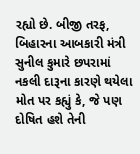રહ્યો છે. બીજી તરફ, બિહારના આબકારી મંત્રી સુનીલ કુમારે છપરામાં નકલી દારૂના કારણે થયેલા મોત પર કહ્યું કે, જે પણ દોષિત હશે તેની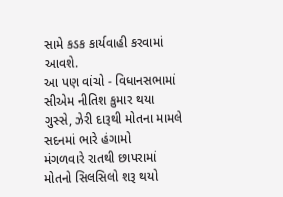સામે કડક કાર્યવાહી કરવામાં આવશે.
આ પણ વાંચો - વિધાનસભામાં સીએમ નીતિશ કુમાર થયા ગુસ્સે, ઝેરી દારૂથી મોતના મામલે સદનમાં ભારે હંગામો
મંગળવારે રાતથી છાપરામાં મોતનો સિલસિલો શરૂ થયો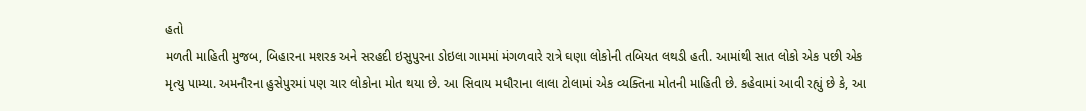હતો
મળતી માહિતી મુજબ, બિહારના મશરક અને સરહદી ઇસુપુરના ડોઇલા ગામમાં મંગળવારે રાત્રે ઘણા લોકોની તબિયત લથડી હતી. આમાંથી સાત લોકો એક પછી એક મૃત્યુ પામ્યા. અમનૌરના હુસેપુરમાં પણ ચાર લોકોના મોત થયા છે. આ સિવાય મધૌરાના લાલા ટોલામાં એક વ્યક્તિના મોતની માહિતી છે. કહેવામાં આવી રહ્યું છે કે, આ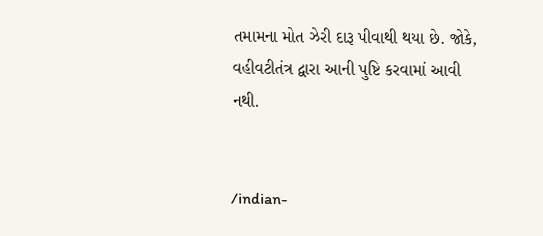તમામના મોત ઝેરી દારૂ પીવાથી થયા છે. જોકે, વહીવટીતંત્ર દ્વારા આની પુષ્ટિ કરવામાં આવી નથી.


/indian-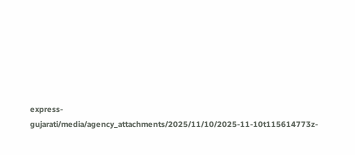express-gujarati/media/agency_attachments/2025/11/10/2025-11-10t115614773z-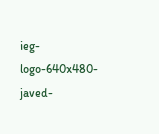ieg-logo-640x480-javed-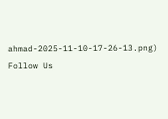ahmad-2025-11-10-17-26-13.png)
Follow Us